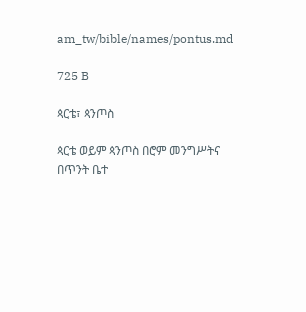am_tw/bible/names/pontus.md

725 B

ጳርቴ፣ ጳንጦስ

ጳርቴ ወይም ጳንጦስ በሮም መንግሥትና በጥንት ቤተ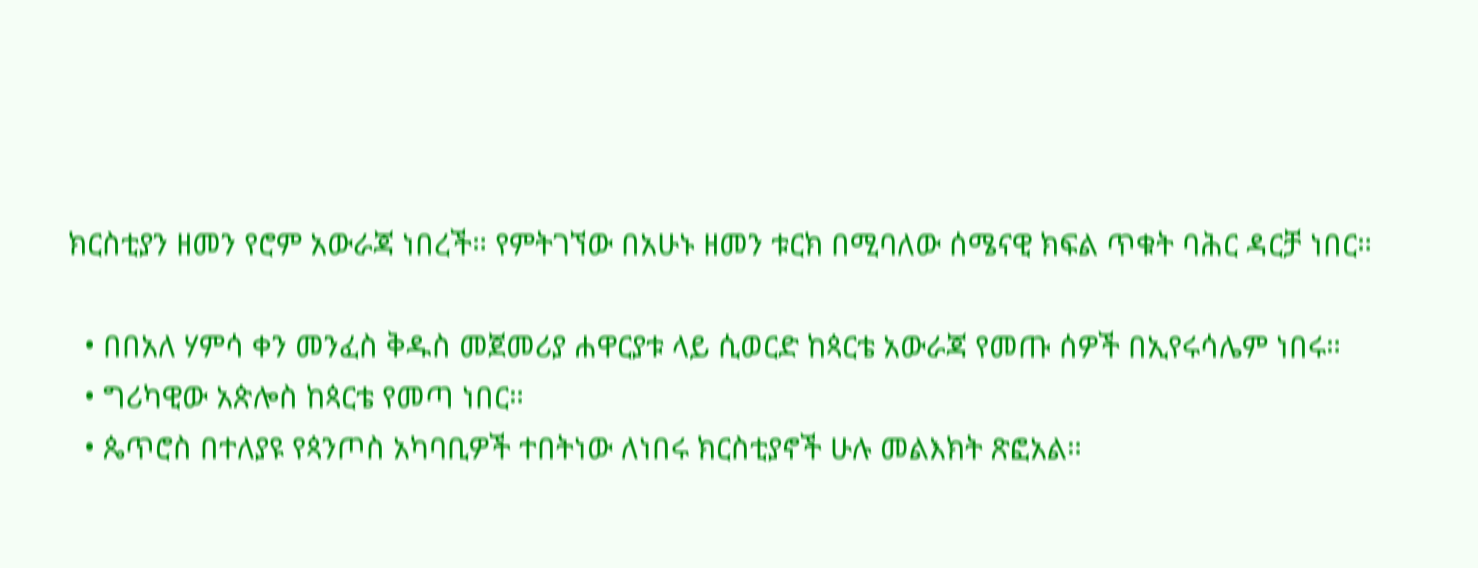ክርስቲያን ዘመን የሮም አውራጃ ነበረች። የምትገኘው በአሁኑ ዘመን ቱርክ በሚባለው ሰሜናዊ ክፍል ጥቁት ባሕር ዳርቻ ነበር።

  • በበአለ ሃምሳ ቀን መንፈስ ቅዱስ መጀመሪያ ሐዋርያቱ ላይ ሲወርድ ከጳርቴ አውራጃ የመጡ ሰዎች በኢየሩሳሌም ነበሩ።
  • ግሪካዊው አጵሎስ ከጳርቴ የመጣ ነበር።
  • ጴጥሮስ በተለያዩ የጳንጦስ አካባቢዎች ተበትነው ለነበሩ ክርስቲያኖች ሁሉ መልእክት ጽፎአል።